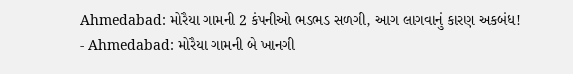Ahmedabad: મોરૈયા ગામની 2 કંપનીઓ ભડભડ સળગી, આગ લાગવાનું કારણ અકબંધ!
- Ahmedabad: મોરૈયા ગામની બે ખાનગી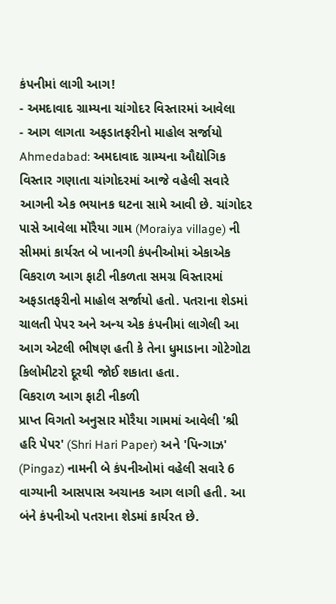કંપનીમાં લાગી આગ!
- અમદાવાદ ગ્રામ્યના ચાંગોદર વિસ્તારમાં આવેલા
- આગ લાગતા અફડાતફરીનો માહોલ સર્જાયો
Ahmedabad: અમદાવાદ ગ્રામ્યના ઔદ્યોગિક વિસ્તાર ગણાતા ચાંગોદરમાં આજે વહેલી સવારે આગની એક ભયાનક ઘટના સામે આવી છે. ચાંગોદર પાસે આવેલા મોરૈયા ગામ (Moraiya village) ની સીમમાં કાર્યરત બે ખાનગી કંપનીઓમાં એકાએક વિકરાળ આગ ફાટી નીકળતા સમગ્ર વિસ્તારમાં અફડાતફરીનો માહોલ સર્જાયો હતો. પતરાના શેડમાં ચાલતી પેપર અને અન્ય એક કંપનીમાં લાગેલી આ આગ એટલી ભીષણ હતી કે તેના ધુમાડાના ગોટેગોટા કિલોમીટરો દૂરથી જોઈ શકાતા હતા.
વિકરાળ આગ ફાટી નીકળી
પ્રાપ્ત વિગતો અનુસાર મોરૈયા ગામમાં આવેલી 'શ્રી હરિ પેપર' (Shri Hari Paper) અને 'પિન્ગાઝ' (Pingaz) નામની બે કંપનીઓમાં વહેલી સવારે 6 વાગ્યાની આસપાસ અચાનક આગ લાગી હતી. આ બંને કંપનીઓ પતરાના શેડમાં કાર્યરત છે.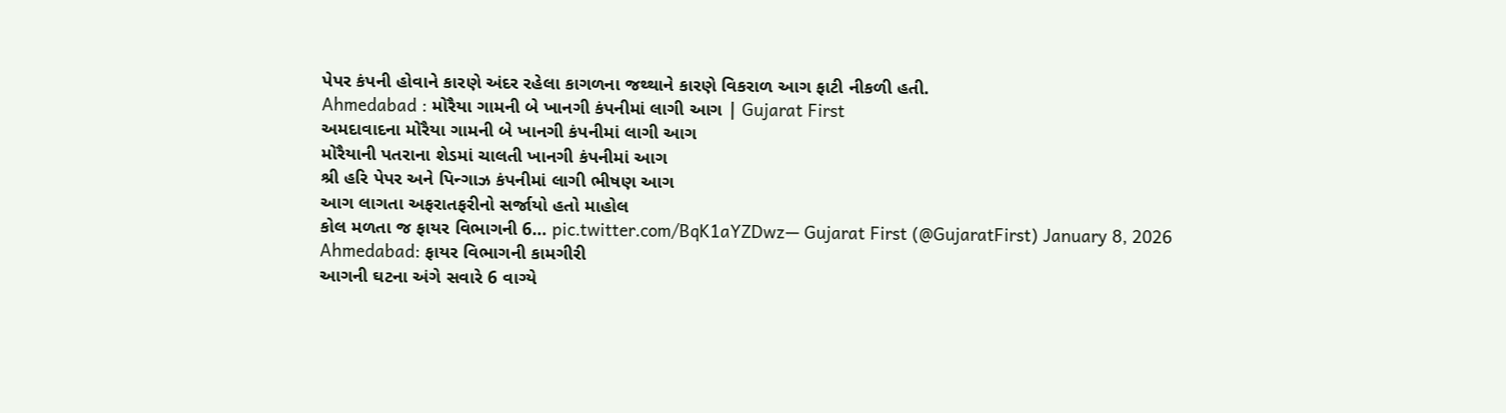પેપર કંપની હોવાને કારણે અંદર રહેલા કાગળના જથ્થાને કારણે વિકરાળ આગ ફાટી નીકળી હતી.
Ahmedabad : મોરૈયા ગામની બે ખાનગી કંપનીમાં લાગી આગ | Gujarat First
અમદાવાદના મોરૈયા ગામની બે ખાનગી કંપનીમાં લાગી આગ
મોરૈયાની પતરાના શેડમાં ચાલતી ખાનગી કંપનીમાં આગ
શ્રી હરિ પેપર અને પિન્ગાઝ કંપનીમાં લાગી ભીષણ આગ
આગ લાગતા અફરાતફરીનો સર્જાયો હતો માહોલ
કોલ મળતા જ ફાયર વિભાગની 6… pic.twitter.com/BqK1aYZDwz— Gujarat First (@GujaratFirst) January 8, 2026
Ahmedabad: ફાયર વિભાગની કામગીરી
આગની ઘટના અંગે સવારે 6 વાગ્યે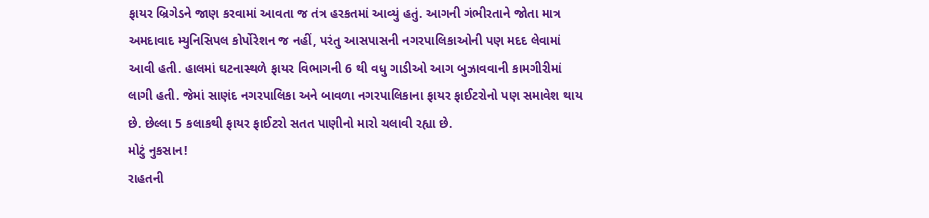ફાયર બ્રિગેડને જાણ કરવામાં આવતા જ તંત્ર હરકતમાં આવ્યું હતું. આગની ગંભીરતાને જોતા માત્ર અમદાવાદ મ્યુનિસિપલ કોર્પોરેશન જ નહીં, પરંતુ આસપાસની નગરપાલિકાઓની પણ મદદ લેવામાં આવી હતી. હાલમાં ઘટનાસ્થળે ફાયર વિભાગની 6 થી વધુ ગાડીઓ આગ બુઝાવવાની કામગીરીમાં લાગી હતી. જેમાં સાણંદ નગરપાલિકા અને બાવળા નગરપાલિકાના ફાયર ફાઈટરોનો પણ સમાવેશ થાય છે. છેલ્લા 5 કલાકથી ફાયર ફાઈટરો સતત પાણીનો મારો ચલાવી રહ્યા છે.
મોટું નુકસાન!
રાહતની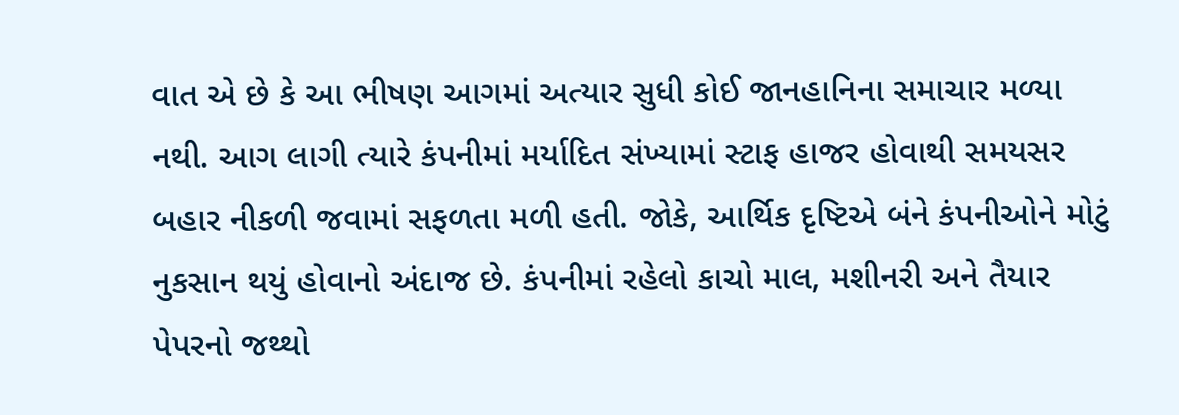વાત એ છે કે આ ભીષણ આગમાં અત્યાર સુધી કોઈ જાનહાનિના સમાચાર મળ્યા નથી. આગ લાગી ત્યારે કંપનીમાં મર્યાદિત સંખ્યામાં સ્ટાફ હાજર હોવાથી સમયસર બહાર નીકળી જવામાં સફળતા મળી હતી. જોકે, આર્થિક દૃષ્ટિએ બંને કંપનીઓને મોટું નુકસાન થયું હોવાનો અંદાજ છે. કંપનીમાં રહેલો કાચો માલ, મશીનરી અને તૈયાર પેપરનો જથ્થો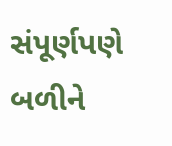સંપૂર્ણપણે બળીને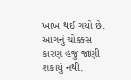ખાખ થઈ ગયો છે. આગનું ચોક્કસ કારણ હજુ જાણી શકાયું નથી.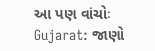આ પણ વાંચોઃ Gujarat: જાણો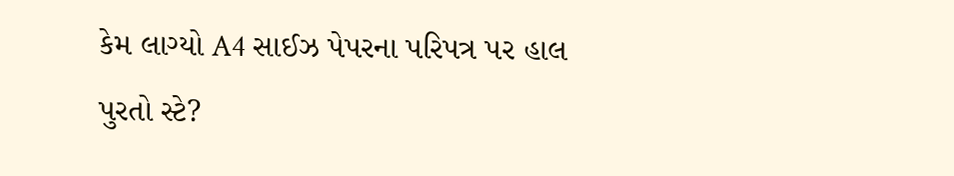કેમ લાગ્યો A4 સાઈઝ પેપરના પરિપત્ર પર હાલ પુરતો સ્ટે?